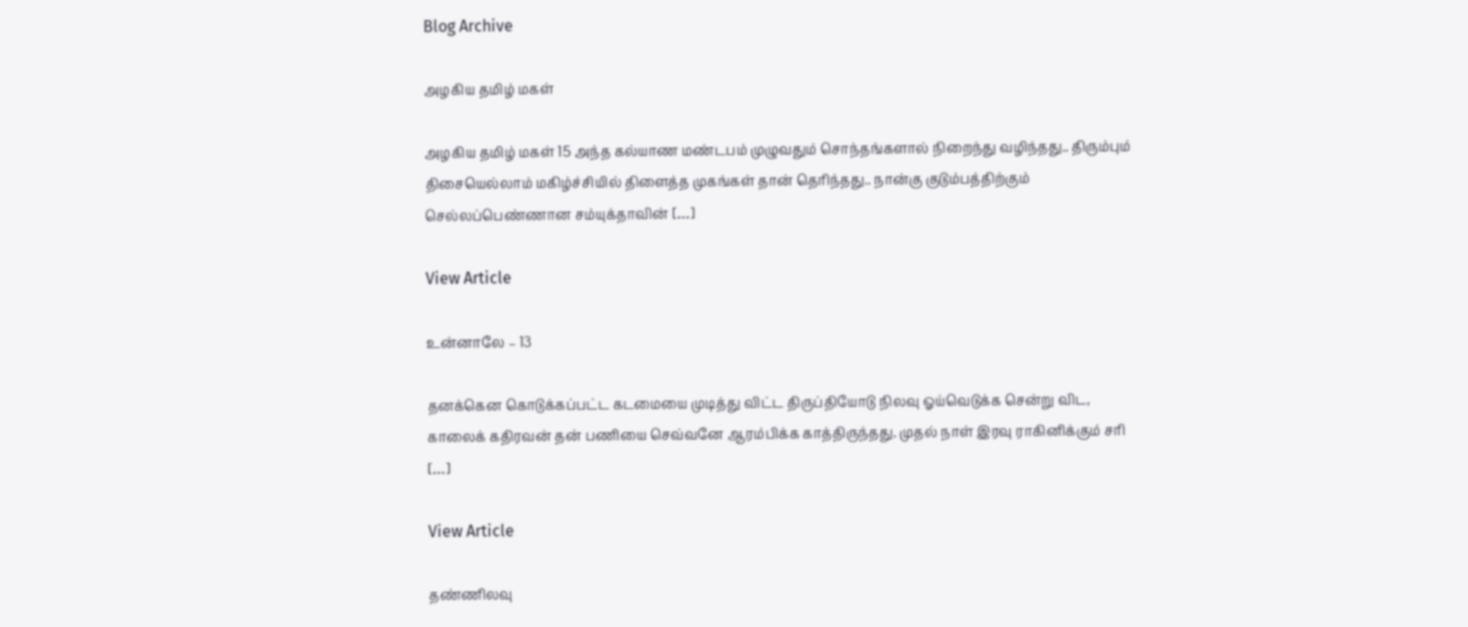Blog Archive

அழகிய தமிழ் மகள்

அழகிய தமிழ் மகள் 15 அந்த கல்யாண மண்டபம் முழுவதும் சொந்தங்களால் நிறைந்து வழிந்தது.. திரும்பும் திசையெல்லாம் மகிழ்ச்சியில் திளைத்த முகங்கள் தான் தெரிந்தது.. நான்கு குடும்பத்திற்கும் செல்லப்பெண்ணான சம்யுக்தாவின் […]

View Article

உன்னாலே – 13

தனக்கென கொடுக்கப்பட்ட கடமையை முடித்து விட்ட திருப்தியோடு நிலவு ஓய்வெடுக்க சென்று விட, காலைக் கதிரவன் தன் பணியை செவ்வனே ஆரம்பிக்க காத்திருந்தது. முதல் நாள் இரவு ராகினிக்கும் சரி […]

View Article

தண்ணிலவு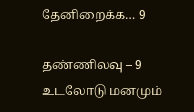தேனிறைக்க… 9

தண்ணிலவு – 9 உடலோடு மனமும்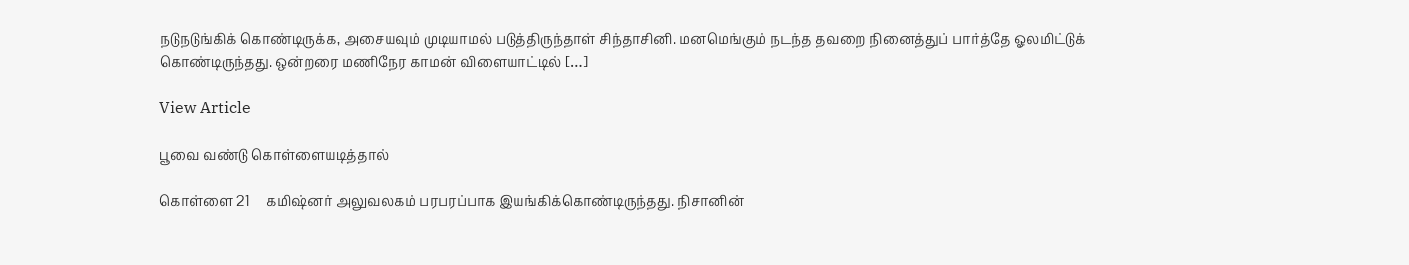நடுநடுங்கிக் கொண்டிருக்க, அசையவும் முடியாமல் படுத்திருந்தாள் சிந்தாசினி. மனமெங்கும் நடந்த தவறை நினைத்துப் பார்த்தே ஓலமிட்டுக் கொண்டிருந்தது. ஒன்றரை மணிநேர காமன் விளையாட்டில் […]

View Article

பூவை வண்டு கொள்ளையடித்தால்

கொள்ளை 21     கமிஷ்னர் அலுவலகம் பரபரப்பாக இயங்கிக்கொண்டிருந்தது. நிசானின்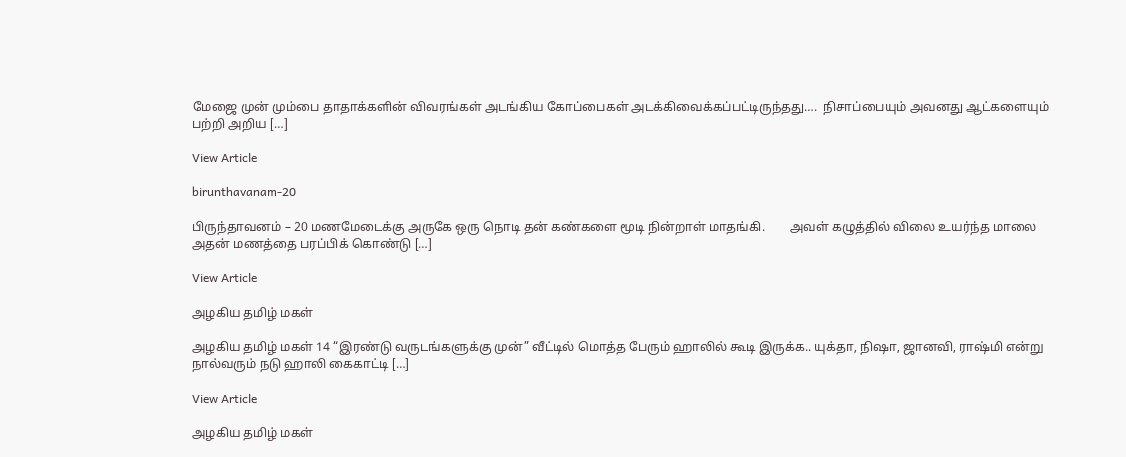மேஜை முன் மும்பை தாதாக்களின் விவரங்கள் அடங்கிய கோப்பைகள் அடக்கிவைக்கப்பட்டிருந்தது….  நிசாப்பையும் அவனது ஆட்களையும் பற்றி அறிய […]

View Article

birunthavanam-20

பிருந்தாவனம் – 20 மணமேடைக்கு அருகே ஒரு நொடி தன் கண்களை மூடி நின்றாள் மாதங்கி.        அவள் கழுத்தில் விலை உயர்ந்த மாலை அதன் மணத்தை பரப்பிக் கொண்டு […]

View Article

அழகிய தமிழ் மகள்

அழகிய தமிழ் மகள் 14 “இரண்டு வருடங்களுக்கு முன்” வீட்டில் மொத்த பேரும் ஹாலில் கூடி இருக்க.. யுக்தா, நிஷா, ஜானவி, ராஷ்மி என்று நால்வரும் நடு ஹாலி கைகாட்டி […]

View Article

அழகிய தமிழ் மகள்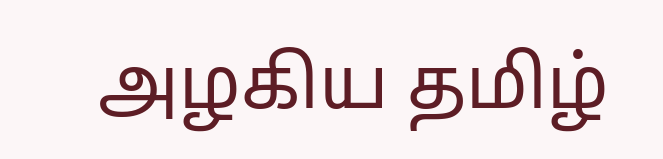அழகிய தமிழ்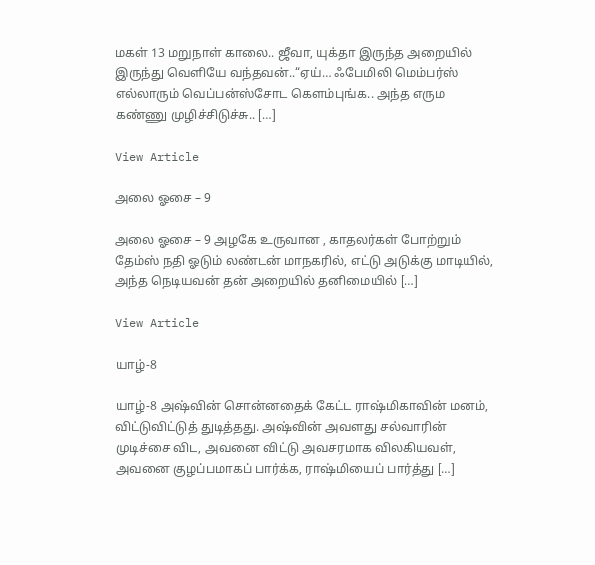மகள் 13 மறுநாள் காலை.. ஜீவா, யுக்தா இருந்த அறையில் இருந்து வெளியே வந்தவன்..“ஏய்… ஃபேமிலி மெம்பர்ஸ் எல்லாரும் வெப்பன்ஸ்சோட கெளம்புங்க.. அந்த எரும கண்ணு முழிச்சிடுச்சு.. […]

View Article

அலை ஓசை – 9

அலை ஓசை – 9 அழகே உருவான , காதலர்கள் போற்றும் தேம்ஸ் நதி ஓடும் லண்டன் மாநகரில், எட்டு அடுக்கு மாடியில், அந்த நெடியவன் தன் அறையில் தனிமையில் […]

View Article

யாழ்-8

யாழ்-8 அஷ்வின் சொன்னதைக் கேட்ட ராஷ்மிகாவின் மனம், விட்டுவிட்டுத் துடித்தது. அஷ்வின் அவளது சல்வாரின் முடிச்சை விட, அவனை விட்டு அவசரமாக விலகியவள், அவனை குழப்பமாகப் பார்க்க, ராஷ்மியைப் பார்த்து […]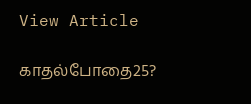View Article

காதல்போதை25?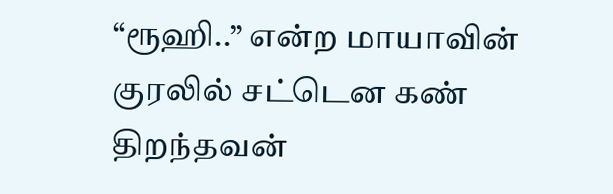“ரூஹி..” என்ற மாயாவின் குரலில் சட்டென கண் திறந்தவன்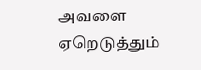அவளை ஏறெடுத்தும்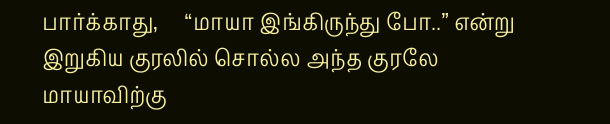பார்க்காது,     “மாயா இங்கிருந்து போ..” என்று இறுகிய குரலில் சொல்ல அந்த குரலே மாயாவிற்கு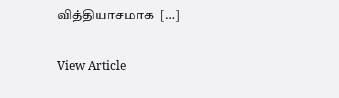வித்தியாசமாக  […]

View Article